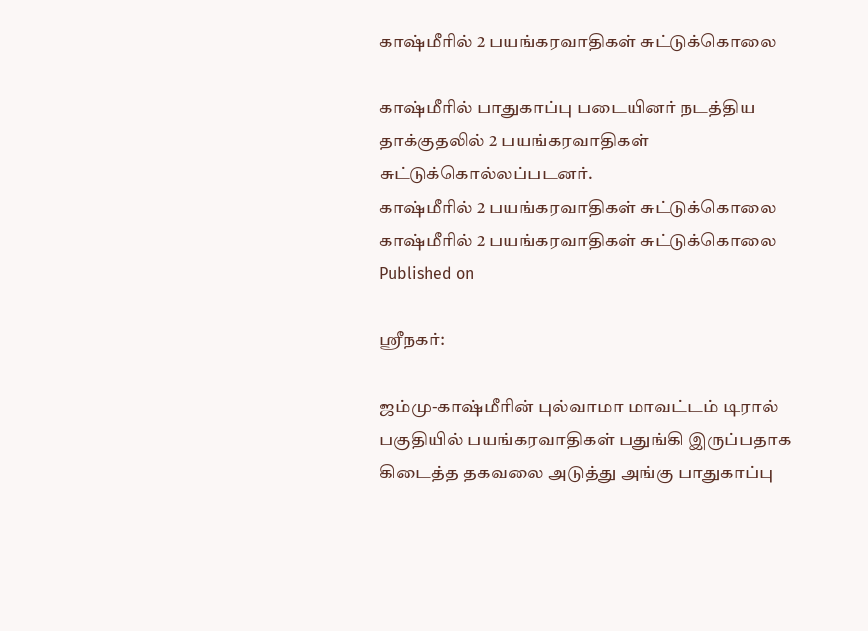காஷ்மீரில் 2 பயங்கரவாதிகள் சுட்டுக்கொலை

காஷ்மீரில் பாதுகாப்பு படையினர் நடத்திய தாக்குதலில் 2 பயங்கரவாதிகள் சுட்டுக்கொல்லப்படனர்.
காஷ்மீரில் 2 பயங்கரவாதிகள் சுட்டுக்கொலை
காஷ்மீரில் 2 பயங்கரவாதிகள் சுட்டுக்கொலை
Published on

ஸ்ரீநகர்:

ஜம்மு-காஷ்மீரின் புல்வாமா மாவட்டம் டிரால் பகுதியில் பயங்கரவாதிகள் பதுங்கி இருப்பதாக கிடைத்த தகவலை அடுத்து அங்கு பாதுகாப்பு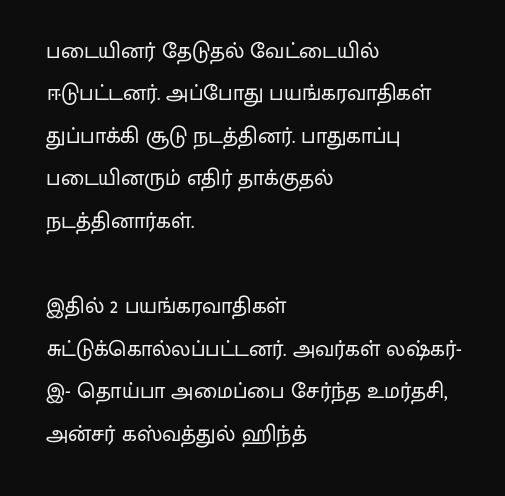படையினர் தேடுதல் வேட்டையில் ஈடுபட்டனர். அப்போது பயங்கரவாதிகள் துப்பாக்கி சூடு நடத்தினர். பாதுகாப்பு படையினரும் எதிர் தாக்குதல் நடத்தினார்கள்.

இதில் 2 பயங்கரவாதிகள் சுட்டுக்கொல்லப்பட்டனர். அவர்கள் லஷ்கர்-இ- தொய்பா அமைப்பை சேர்ந்த உமர்தசி, அன்சர் கஸ்வத்துல் ஹிந்த்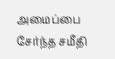அமைப்பை சேர்ந்த சமீதி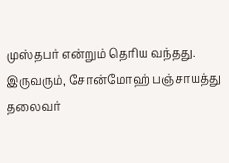முஸ்தபர் என்றும் தெரிய வந்தது. இருவரும், சோன்மோஹ் பஞ்சாயத்து தலைவர்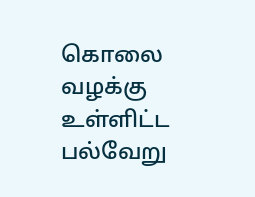கொலை வழக்கு உள்ளிட்ட பல்வேறு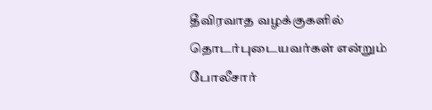தீவிரவாத வழக்குகளில் தொடர்புடையவர்கள் என்றும் போலீசார்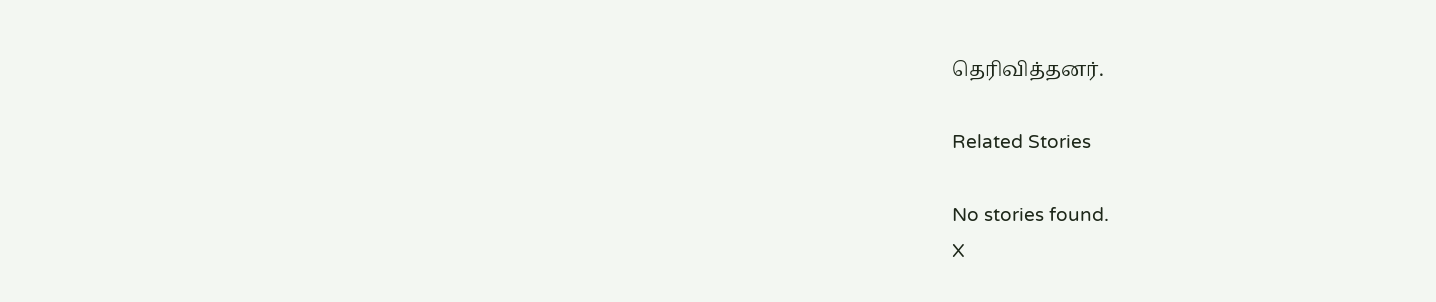தெரிவித்தனர்.

Related Stories

No stories found.
X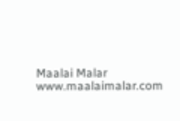Maalai Malar
www.maalaimalar.com